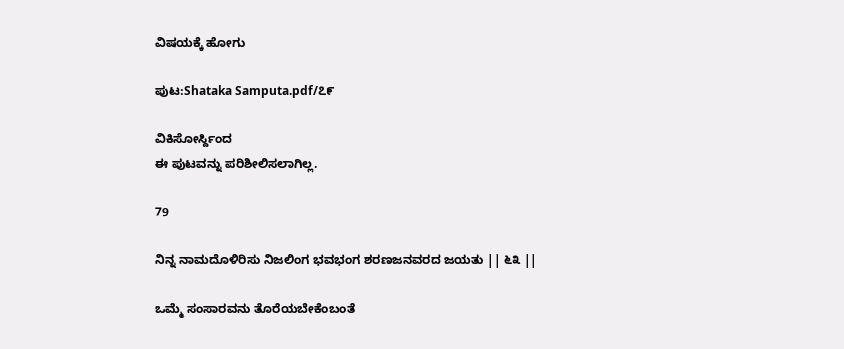ವಿಷಯಕ್ಕೆ ಹೋಗು

ಪುಟ:Shataka Samputa.pdf/೭೯

ವಿಕಿಸೋರ್ಸ್ದಿಂದ
ಈ ಪುಟವನ್ನು ಪರಿಶೀಲಿಸಲಾಗಿಲ್ಲ.

79

ನಿನ್ನ ನಾಮದೊಳಿರಿಸು ನಿಜಲಿಂಗ ಭವಭಂಗ ಶರಣಜನವರದ ಜಯತು || ೬೩ ||

ಒಮ್ಮೆ ಸಂಸಾರವನು ತೊರೆಯಬೇಕೆಂಬಂತೆ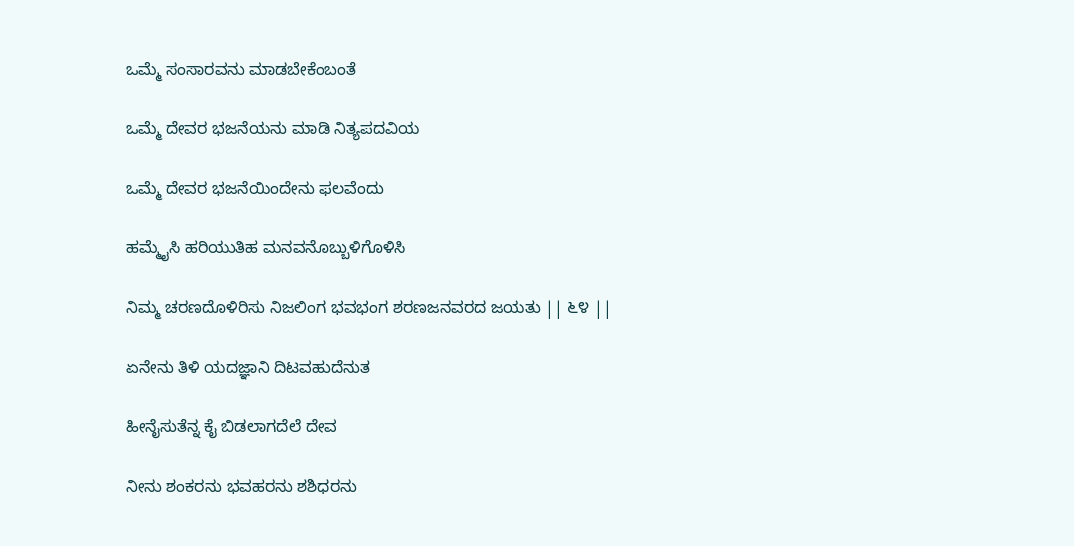ಒಮ್ಮೆ ಸಂಸಾರವನು ಮಾಡಬೇಕೆಂಬಂತೆ

ಒಮ್ಮೆ ದೇವರ ಭಜನೆಯನು ಮಾಡಿ ನಿತ್ಯಪದವಿಯ

ಒಮ್ಮೆ ದೇವರ ಭಜನೆಯಿಂದೇನು ಫಲವೆಂದು

ಹಮ್ಮೈಸಿ ಹರಿಯುತಿಹ ಮನವನೊಬ್ಬುಳಿಗೊಳಿಸಿ

ನಿಮ್ಮ ಚರಣದೊಳಿರಿಸು ನಿಜಲಿಂಗ ಭವಭಂಗ ಶರಣಜನವರದ ಜಯತು || ೬೪ ||

ಏನೇನು ತಿಳಿ ಯದಜ್ಞಾನಿ ದಿಟವಹುದೆನುತ

ಹೀನೈಸುತೆನ್ನ ಕೈ ಬಿಡಲಾಗದೆಲೆ ದೇವ

ನೀನು ಶಂಕರನು ಭವಹರನು ಶಶಿಧರನು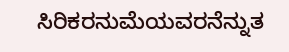ಸಿರಿಕರನುಮೆಯವರನೆನ್ನುತ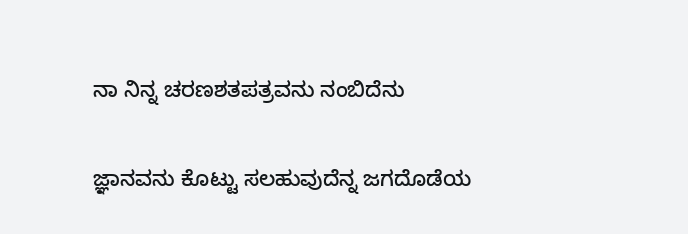ನಾ ನಿನ್ನ ಚರಣಶತಪತ್ರವನು ನಂಬಿದೆನು

ಜ್ಞಾನವನು ಕೊಟ್ಟು ಸಲಹುವುದೆನ್ನ ಜಗದೊಡೆಯ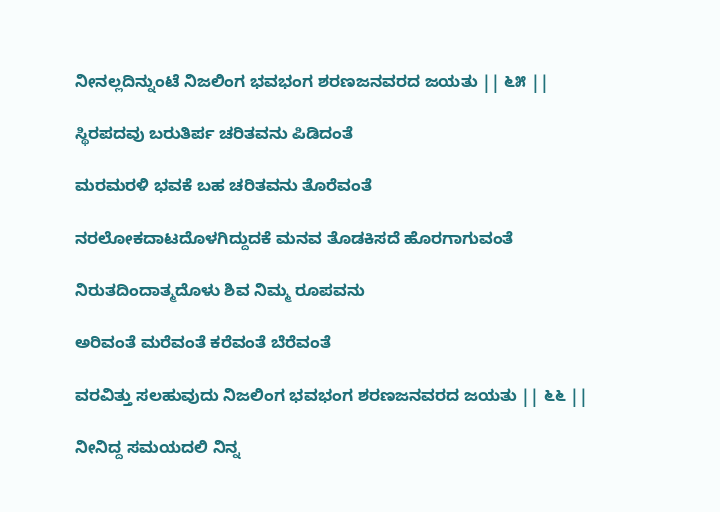ನೀನಲ್ಲದಿನ್ನುಂಟೆ ನಿಜಲಿಂಗ ಭವಭಂಗ ಶರಣಜನವರದ ಜಯತು || ೬೫ ||

ಸ್ಥಿರಪದವು ಬರುತಿರ್ಪ ಚರಿತವನು ಪಿಡಿದಂತೆ

ಮರಮರಳಿ ಭವಕೆ ಬಹ ಚರಿತವನು ತೊರೆವಂತೆ

ನರಲೋಕದಾಟದೊಳಗಿದ್ದುದಕೆ ಮನವ ತೊಡಕಿಸದೆ ಹೊರಗಾಗುವಂತೆ

ನಿರುತದಿಂದಾತ್ಮದೊಳು ಶಿವ ನಿಮ್ಮ ರೂಪವನು

ಅರಿವಂತೆ ಮರೆವಂತೆ ಕರೆವಂತೆ ಬೆರೆವಂತೆ

ವರವಿತ್ತು ಸಲಹುವುದು ನಿಜಲಿಂಗ ಭವಭಂಗ ಶರಣಜನವರದ ಜಯತು || ೬೬ ||

ನೀನಿದ್ದ ಸಮಯದಲಿ ನಿನ್ನ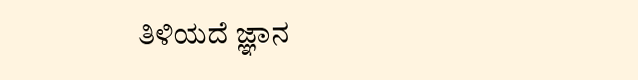ತಿಳಿಯದೆ ಜ್ಞಾನ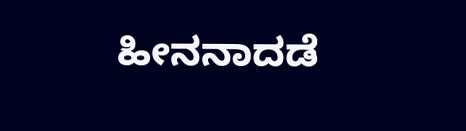ಹೀನನಾದಡೆ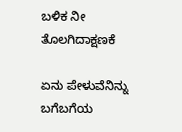ಬಳಿಕ ನೀ ತೊಲಗಿದಾಕ್ಷಣಕೆ

ಏನು ಪೇಳುವೆನಿನ್ನು ಬಗೆಬಗೆಯ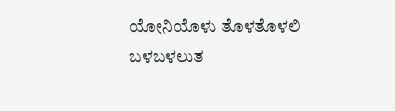ಯೋನಿಯೊಳು ತೊಳತೊಳಲಿ ಬಳಬಳಲುತ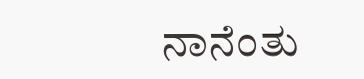ನಾನೆಂತು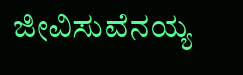ಜೀವಿಸುವೆನಯ್ಯ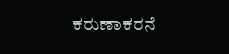ಕರುಣಾಕರನೆ